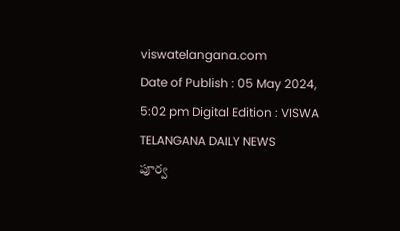viswatelangana.com
Date of Publish : 05 May 2024, 5:02 pm Digital Edition : VISWA TELANGANA DAILY NEWS
పూర్వ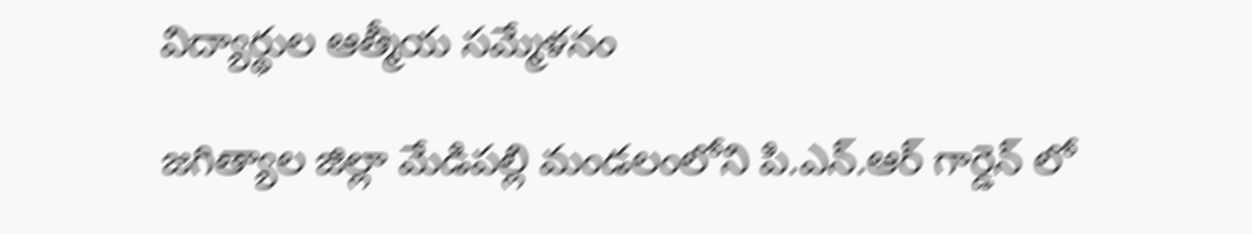విద్యార్థుల ఆత్మీయ సమ్మేళనం

జగిత్యాల జిల్లా మేడిపల్లి మండలంలోని పి.ఎన్.ఆర్ గార్డెన్ లో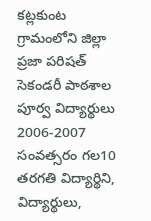కట్లకుంట గ్రామంలోని జిల్లా ప్రజా పరిషత్ సెకండరీ పాఠశాల పూర్వ విద్యార్థులు 2006-2007 సంవత్సరం గల10 తరగతి విద్యార్థిని, విద్యార్థులు,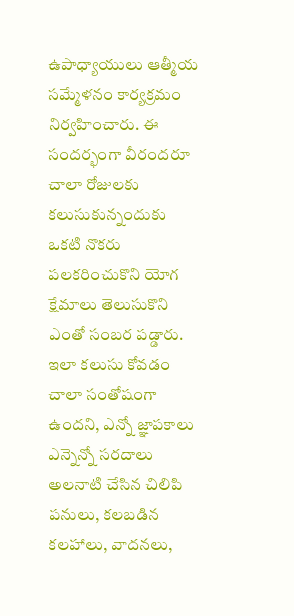ఉపాధ్యాయులు ఆత్మీయ సమ్మేళనం కార్యక్రమం నిర్వహించారు. ఈ సందర్భంగా వీరందరూ చాలా రోజులకు కలుసుకున్నందుకు ఒకటి నొకరు పలకరించుకొని యోగ క్షేమాలు తెలుసుకొని ఎంతో సంబర పడ్డారు. ఇలా కలుసు కోవడం చాలా సంతోషంగా ఉందని, ఎన్నో జ్ఞాపకాలు ఎన్నెన్నో సరదాలు అలనాటి చేసిన చిలిపి పనులు, కలబడిన కలహాలు, వాదనలు,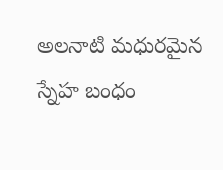అలనాటి మధురమైన స్నేహ బంధం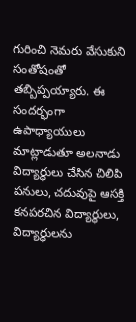గురించి నెమరు వేసుకుని సంతోషంతో తబ్బిప్పయ్యారు. ఈ సందర్భంగా ఉపాధ్యాయులు మాట్లాడుతూ అలనాడు విద్యార్థులు చేసిన చిలిపి పనులు, చదువుపై ఆసక్తి కనపరచిన విద్యార్థులు, విద్యార్ధులను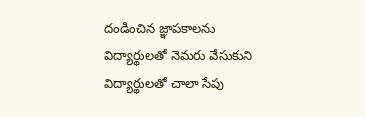దండించిన జ్ఞాపకాలను విద్యార్థులతో నెమరు వేసుకుని విద్యార్థులతో చాలా సేపు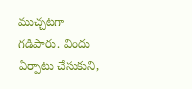ముచ్చటగా గడిపారు. విందు ఏర్పాటు చేసుకుని,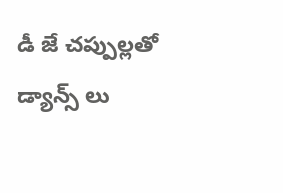డీ జే చప్పుల్లతో డ్యాన్స్ లు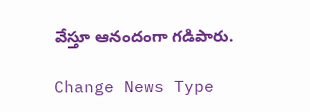వేస్తూ ఆనందంగా గడిపారు.

Change News Type